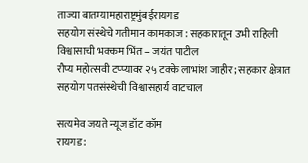ताज्या बातम्यामहाराष्ट्रमुंबईरायगड
सहयोग संस्थेचे गतीमान कामकाज : सहकारातून उभी राहिली विश्वासाची भक्कम भिंत – जयंत पाटील
रौप्य महोत्सवी टप्प्यावर २५ टक्के लाभांश जाहीर; सहकार क्षेत्रात सहयोग पतसंस्थेची विश्वासहार्य वाटचाल

सत्यमेव जयते न्यूज डॉट कॉम
रायगड :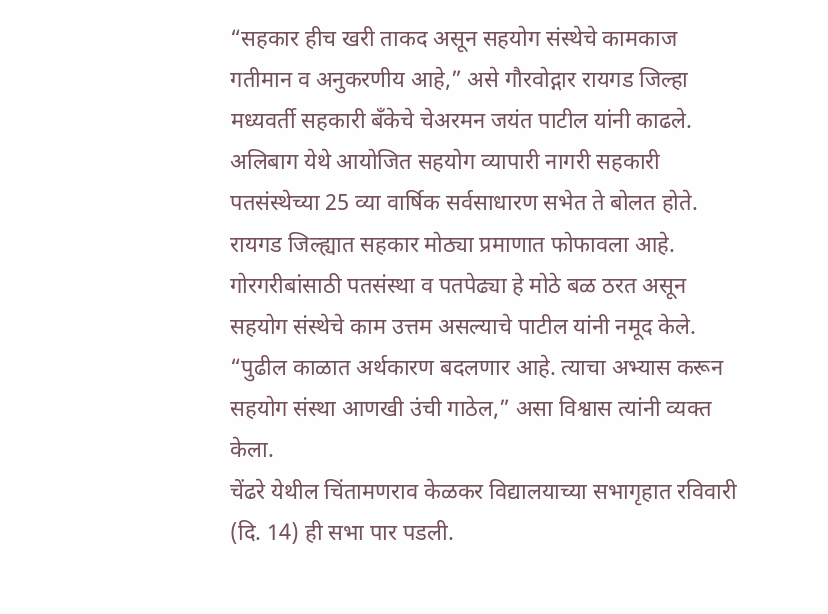“सहकार हीच खरी ताकद असून सहयोग संस्थेचे कामकाज गतीमान व अनुकरणीय आहे,” असे गौरवोद्गार रायगड जिल्हा मध्यवर्ती सहकारी बँकेचे चेअरमन जयंत पाटील यांनी काढले. अलिबाग येथे आयोजित सहयोग व्यापारी नागरी सहकारी पतसंस्थेच्या 25 व्या वार्षिक सर्वसाधारण सभेत ते बोलत होते.
रायगड जिल्ह्यात सहकार मोठ्या प्रमाणात फोफावला आहे. गोरगरीबांसाठी पतसंस्था व पतपेढ्या हे मोठे बळ ठरत असून सहयोग संस्थेचे काम उत्तम असल्याचे पाटील यांनी नमूद केले. “पुढील काळात अर्थकारण बदलणार आहे. त्याचा अभ्यास करून सहयोग संस्था आणखी उंची गाठेल,” असा विश्वास त्यांनी व्यक्त केला.
चेंढरे येथील चिंतामणराव केळकर विद्यालयाच्या सभागृहात रविवारी (दि. 14) ही सभा पार पडली.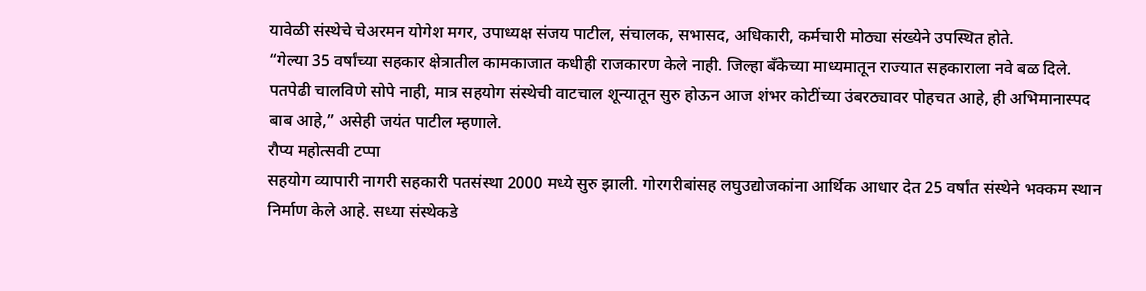यावेळी संस्थेचे चेअरमन योगेश मगर, उपाध्यक्ष संजय पाटील, संचालक, सभासद, अधिकारी, कर्मचारी मोठ्या संख्येने उपस्थित होते.
“गेल्या 35 वर्षांच्या सहकार क्षेत्रातील कामकाजात कधीही राजकारण केले नाही. जिल्हा बँकेच्या माध्यमातून राज्यात सहकाराला नवे बळ दिले. पतपेढी चालविणे सोपे नाही, मात्र सहयोग संस्थेची वाटचाल शून्यातून सुरु होऊन आज शंभर कोटींच्या उंबरठ्यावर पोहचत आहे, ही अभिमानास्पद बाब आहे,” असेही जयंत पाटील म्हणाले.
रौप्य महोत्सवी टप्पा
सहयोग व्यापारी नागरी सहकारी पतसंस्था 2000 मध्ये सुरु झाली. गोरगरीबांसह लघुउद्योजकांना आर्थिक आधार देत 25 वर्षांत संस्थेने भक्कम स्थान निर्माण केले आहे. सध्या संस्थेकडे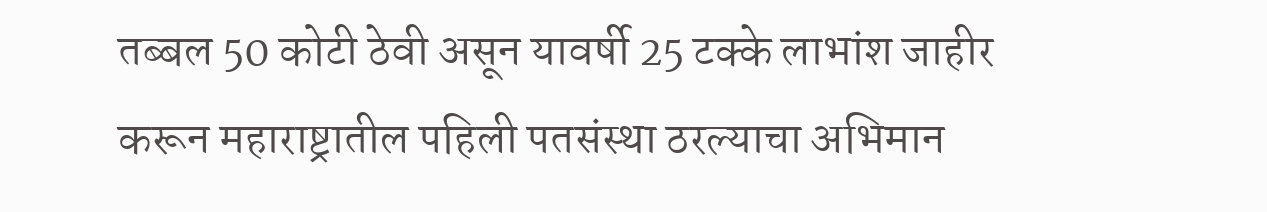तब्बल 50 कोटी ठेवी असून यावर्षी 25 टक्के लाभांश जाहीर करून महाराष्ट्रातील पहिली पतसंस्था ठरल्याचा अभिमान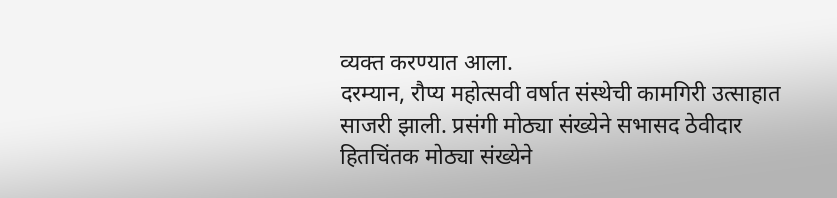व्यक्त करण्यात आला.
दरम्यान, रौप्य महोत्सवी वर्षात संस्थेची कामगिरी उत्साहात साजरी झाली. प्रसंगी मोठ्या संख्येने सभासद ठेवीदार हितचिंतक मोठ्या संख्येने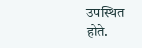उपस्थित होते.